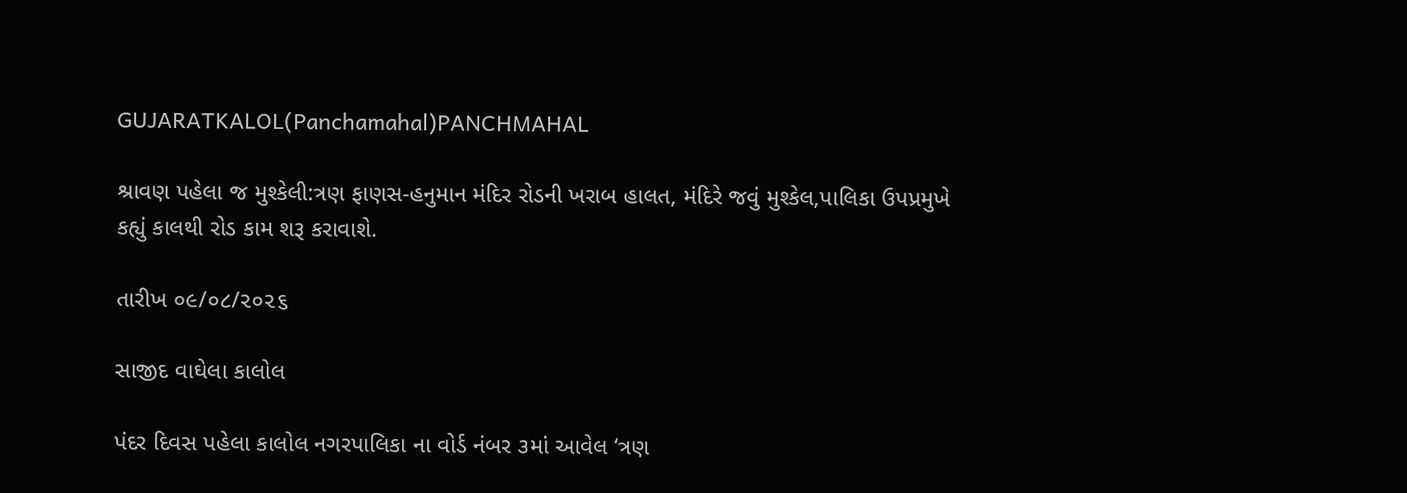GUJARATKALOL(Panchamahal)PANCHMAHAL

શ્રાવણ પહેલા જ મુશ્કેલી:ત્રણ ફાણસ-હનુમાન મંદિર રોડની ખરાબ હાલત, મંદિરે જવું મુશ્કેલ,પાલિકા ઉપપ્રમુખે કહ્યું કાલથી રોડ કામ શરૂ કરાવાશે.

તારીખ ૦૯/૦૮/૨૦૨૬

સાજીદ વાઘેલા કાલોલ

પંદર દિવસ પહેલા કાલોલ નગરપાલિકા ના વોર્ડ નંબર ૩માં આવેલ ‘ત્રણ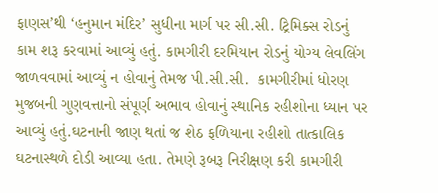ફાણસ’થી ‘હનુમાન મંદિર’ સુધીના માર્ગ પર સી.સી. ટ્રિમિક્સ રોડનું કામ શરૂ કરવામાં આવ્યું હતું. કામગીરી દરમિયાન રોડનું યોગ્ય લેવલિંગ જાળવવામાં આવ્યું ન હોવાનું તેમજ પી.સી.સી.  કામગીરીમાં ધોરણ મુજબની ગુણવત્તાનો સંપૂર્ણ અભાવ હોવાનું સ્થાનિક રહીશોના ધ્યાન પર આવ્યું હતું.ઘટનાની જાણ થતાં જ શેઠ ફળિયાના રહીશો તાત્કાલિક ઘટનાસ્થળે દોડી આવ્યા હતા. તેમણે રૂબરૂ નિરીક્ષણ કરી કામગીરી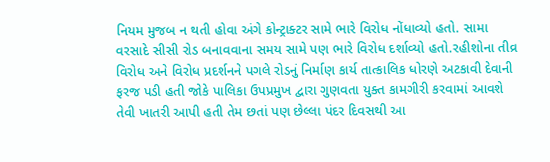નિયમ મુજબ ન થતી હોવા અંગે કોન્ટ્રાક્ટર સામે ભારે વિરોધ નોંધાવ્યો હતો. સામા વરસાદે સીસી રોડ બનાવવાના સમય સામે પણ ભારે વિરોધ દર્શાવ્યો હતો.રહીશોના તીવ્ર વિરોધ અને વિરોધ પ્રદર્શનને પગલે રોડનું નિર્માણ કાર્ય તાત્કાલિક ધોરણે અટકાવી દેવાની ફરજ પડી હતી જોકે પાલિકા ઉપપ્રમુખ દ્વારા ગુણવતા યુક્ત કામગીરી કરવામાં આવશે તેવી ખાતરી આપી હતી તેમ છતાં પણ છેલ્લા પંદર દિવસથી આ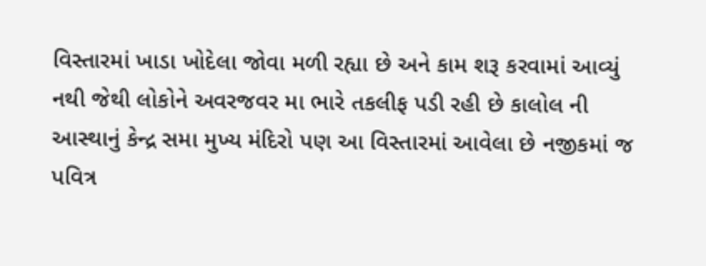વિસ્તારમાં ખાડા ખોદેલા જોવા મળી રહ્યા છે અને કામ શરૂ કરવામાં આવ્યું નથી જેથી લોકોને અવરજવર મા ભારે તકલીફ પડી રહી છે કાલોલ ની આસ્થાનું કેન્દ્ર સમા મુખ્ય મંદિરો પણ આ વિસ્તારમાં આવેલા છે નજીકમાં જ પવિત્ર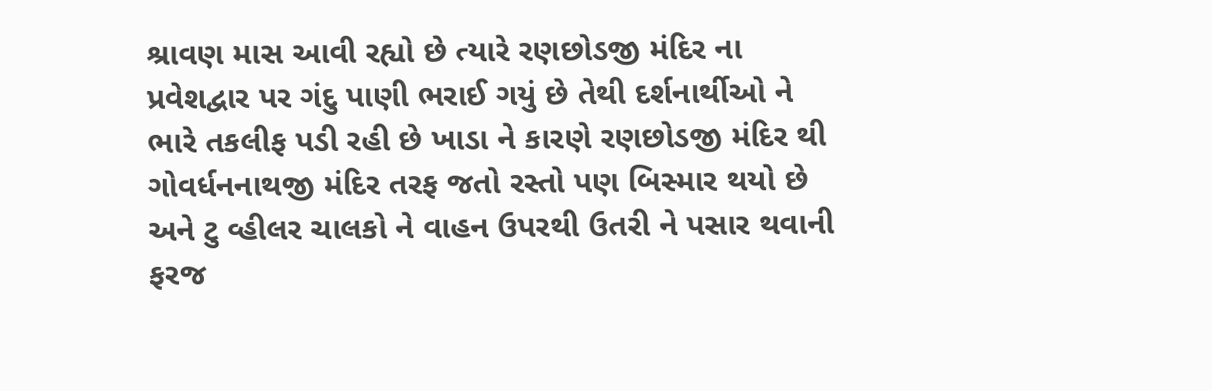શ્રાવણ માસ આવી રહ્યો છે ત્યારે રણછોડજી મંદિર ના પ્રવેશદ્વાર પર ગંદુ પાણી ભરાઈ ગયું છે તેથી દર્શનાર્થીઓ ને ભારે તકલીફ પડી રહી છે ખાડા ને કારણે રણછોડજી મંદિર થી ગોવર્ધનનાથજી મંદિર તરફ જતો રસ્તો પણ બિસ્માર થયો છે અને ટુ વ્હીલર ચાલકો ને વાહન ઉપરથી ઉતરી ને પસાર થવાની ફરજ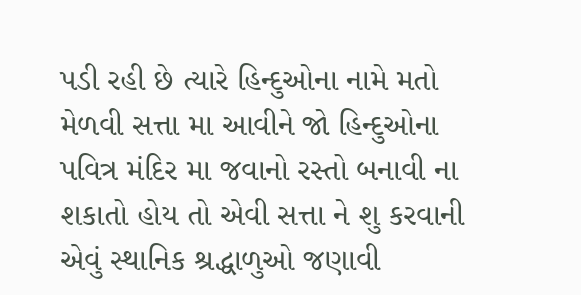પડી રહી છે ત્યારે હિન્દુઓના નામે મતો મેળવી સત્તા મા આવીને જો હિન્દુઓના પવિત્ર મંદિર મા જવાનો રસ્તો બનાવી ના શકાતો હોય તો એવી સત્તા ને શુ કરવાની એવું સ્થાનિક શ્રદ્ધાળુઓ જણાવી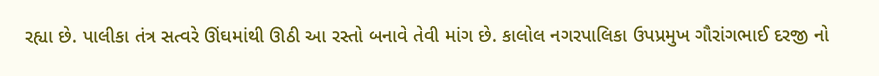રહ્યા છે. પાલીકા તંત્ર સત્વરે ઊંઘમાંથી ઊઠી આ રસ્તો બનાવે તેવી માંગ છે. કાલોલ નગરપાલિકા ઉપપ્રમુખ ગૌરાંગભાઈ દરજી નો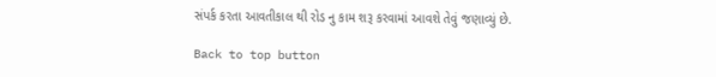સંપર્ક કરતા આવતીકાલ થી રોડ નુ કામ શરૂ કરવામાં આવશે તેવું જણાવ્યું છે.

Back to top button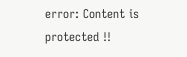error: Content is protected !!